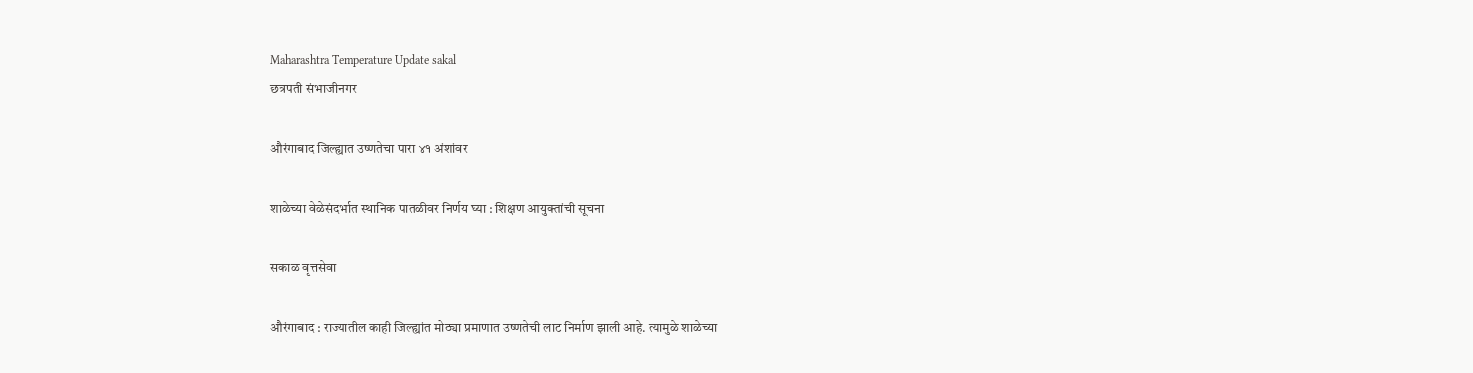Maharashtra Temperature Update sakal
छत्रपती संभाजीनगर

औरंगाबाद जिल्ह्यात उष्णतेचा पारा ४१ अंशांवर

शाळेच्या वेळेसंदर्भात स्थानिक पातळीवर निर्णय घ्या : शिक्षण आयुक्तांची सूचना

सकाळ वृत्तसेवा

औरंगाबाद : राज्यातील काही जिल्ह्यांत मोठ्या प्रमाणात उष्णतेची लाट निर्माण झाली आहे. त्यामुळे शाळेच्या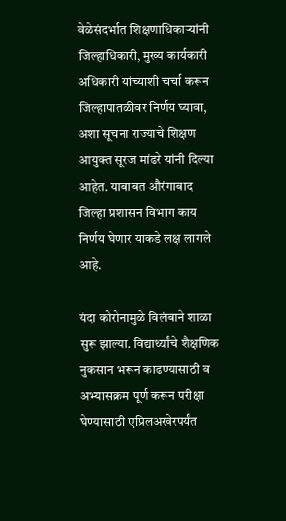वेळेसंदर्भात शिक्षणाधिकाऱ्यांनी जिल्हाधिकारी, मुख्य कार्यकारी अधिकारी यांच्याशी चर्चा करून जिल्हापातळीवर निर्णय घ्यावा, अशा सूचना राज्याचे शिक्षण आयुक्त सूरज मांढरे यांनी दिल्या आहेत. याबाबत औरंगाबाद जिल्हा प्रशासन विभाग काय निर्णय घेणार याकडे लक्ष लागले आहे.

यंदा कोरोनामुळे विलंबाने शाळा सुरू झाल्या. विद्यार्थ्यांचे शैक्षणिक नुकसान भरून काढण्यासाठी व अभ्यासक्रम पूर्ण करून परीक्षा घेण्यासाठी एप्रिलअखेरपर्यंत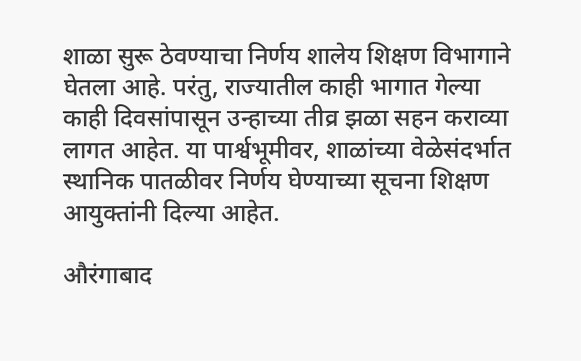शाळा सुरू ठेवण्याचा निर्णय शालेय शिक्षण विभागाने घेतला आहे. परंतु, राज्यातील काही भागात गेल्या काही दिवसांपासून उन्हाच्या तीव्र झळा सहन कराव्या लागत आहेत. या पार्श्वभूमीवर, शाळांच्या वेळेसंदर्भात स्थानिक पातळीवर निर्णय घेण्याच्या सूचना शिक्षण आयुक्तांनी दिल्या आहेत.

औरंगाबाद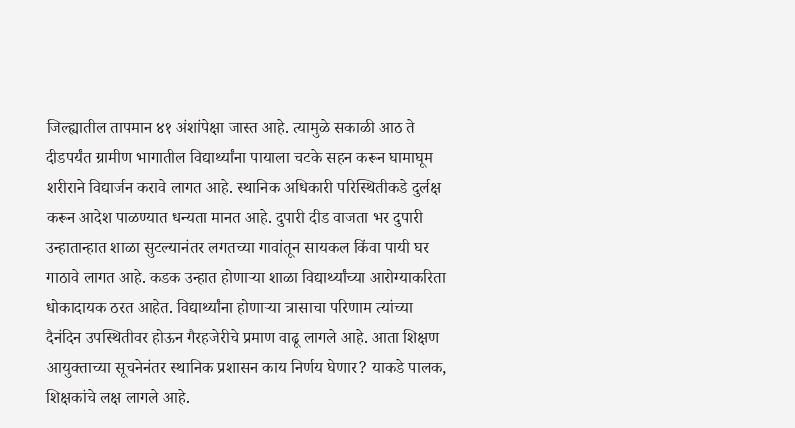जिल्ह्यातील तापमान ४१ अंशांपेक्षा जास्त आहे. त्यामुळे सकाळी आठ ते दीडपर्यंत ग्रामीण भागातील विद्यार्थ्यांना पायाला चटके सहन करून घामाघूम शरीराने विद्यार्जन करावे लागत आहे. स्थानिक अधिकारी परिस्थितीकडे दुर्लक्ष करून आदेश पाळण्यात धन्यता मानत आहे. दुपारी दीड वाजता भर दुपारी उन्हातान्हात शाळा सुटल्यानंतर लगतच्या गावांतून सायकल किंवा पायी घर गाठावे लागत आहे. कडक उन्हात होणाऱ्या शाळा विद्यार्थ्यांच्या आरोग्याकरिता धोकादायक ठरत आहेत. विद्यार्थ्यांना होणाऱ्या त्रासाचा परिणाम त्यांच्या दैनंदिन उपस्थितीवर होऊन गैरहजेरीचे प्रमाण वाढू लागले आहे. आता शिक्षण आयुक्ताच्या सूचनेनंतर स्थानिक प्रशासन काय निर्णय घेणार? याकडे पालक, शिक्षकांचे लक्ष लागले आहे.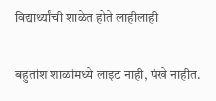विद्यार्थ्यांची शाळेत होते लाहीलाही

बहुतांश शाळांमध्ये लाइट नाही, पंखे नाहीत.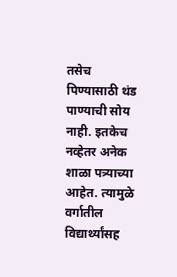तसेच पिण्यासाठी थंड पाण्याची सोय नाही. इतकेच नव्हेतर अनेक शाळा पत्र्याच्या आहेत. त्यामुळे वर्गातील विद्यार्थ्यांसह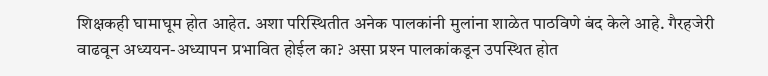शिक्षकही घामाघूम होत आहेत. अशा परिस्थितीत अनेक पालकांनी मुलांना शाळेत पाठविणे बंद केले आहे. गैरहजेरी वाढवून अध्ययन-अध्यापन प्रभावित होईल का? असा प्रश्‍न पालकांकडून उपस्थित होत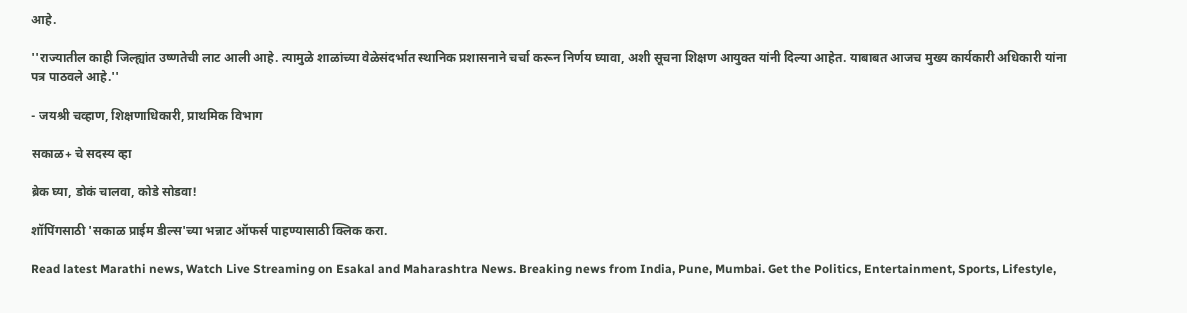आहे.

''राज्यातील काही जिल्ह्यांत उष्णतेची लाट आली आहे. त्यामुळे शाळांच्या वेळेसंदर्भात स्थानिक प्रशासनाने चर्चा करून निर्णय घ्यावा, अशी सूचना शिक्षण आयुक्त यांनी दिल्या आहेत. याबाबत आजच मुख्य कार्यकारी अधिकारी यांना पत्र पाठवले आहे.''

- जयश्री चव्हाण, शिक्षणाधिकारी, प्राथमिक विभाग

सकाळ+ चे सदस्य व्हा

ब्रेक घ्या, डोकं चालवा, कोडे सोडवा!

शॉपिंगसाठी 'सकाळ प्राईम डील्स'च्या भन्नाट ऑफर्स पाहण्यासाठी क्लिक करा.

Read latest Marathi news, Watch Live Streaming on Esakal and Maharashtra News. Breaking news from India, Pune, Mumbai. Get the Politics, Entertainment, Sports, Lifestyle,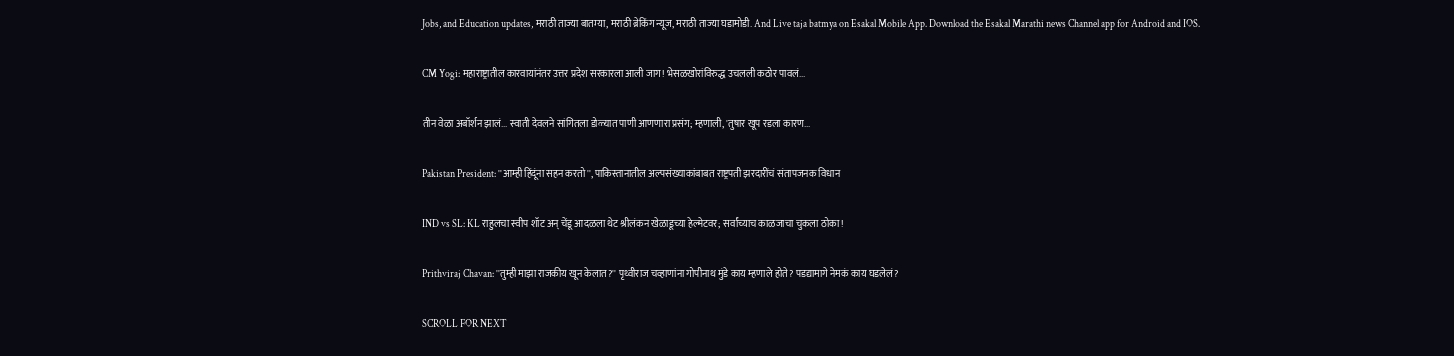Jobs, and Education updates, मराठी ताज्या बातम्या, मराठी ब्रेकिंग न्यूज, मराठी ताज्या घडामोडी. And Live taja batmya on Esakal Mobile App. Download the Esakal Marathi news Channel app for Android and IOS.

CM Yogi: महाराष्ट्रातील कारवायांनंतर उत्तर प्रदेश सरकारला आली जाग! भेसळखोरांविरुद्ध उचलली कठोर पावलं...

तीन वेळा अबॉर्शन झालं... स्वाती देवलने सांगितला डोळ्यात पाणी आणणारा प्रसंग; म्हणाली, 'तुषार खूप रडला कारण...

Pakistan President: ''आम्ही हिंदूंना सहन करतो'', पाकिस्तानातील अल्पसंख्याकांबाबत राष्ट्रपती झरदारींचं संतापजनक विधान

IND vs SL: KL राहुलचा स्वीप शॉट अन् चेंडू आदळला थेट श्रीलंकन खेळाडूच्या हेल्मेटवर; सर्वांच्याच काळजाचा चुकला ठोका!

Prithviraj Chavan: ''तुम्ही माझा राजकीय खून केलात?'' पृथ्वीराज चव्हाणांना गोपीनाथ मुंडे काय म्हणाले होते? पडद्यामागे नेमकं काय घडलेलं?

SCROLL FOR NEXT